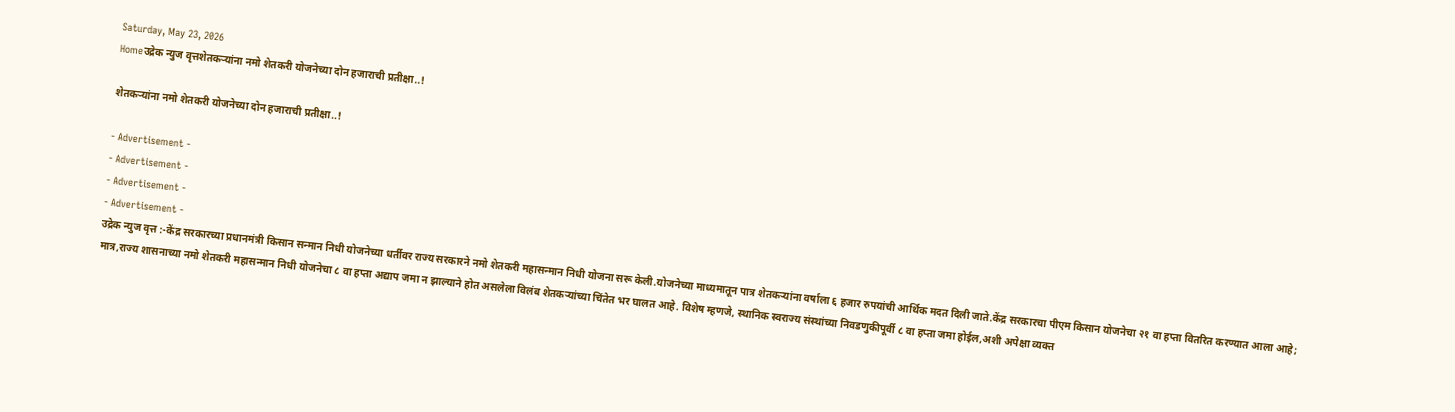Saturday, May 23, 2026
Homeउद्रेक न्युज वृत्तशेतकऱ्यांना नमो शेतकरी योजनेच्या दोन हजाराची प्रतीक्षा..!

शेतकऱ्यांना नमो शेतकरी योजनेच्या दोन हजाराची प्रतीक्षा..!

- Advertisement -
- Advertisement -
- Advertisement -
- Advertisement -
उद्रेक न्युज वृत्त :-केंद्र सरकारच्या प्रधानमंत्री किसान सन्मान निधी योजनेच्या धर्तीवर राज्य सरकारने नमो शेतकरी महासन्मान निधी योजना सरू केली.योजनेच्या माध्यमातून पात्र शेतकऱ्यांना वर्षाला ६ हजार रुपयांची आर्थिक मदत दिली जाते.केंद्र सरकारचा पीएम किसान योजनेचा २१ वा हप्ता वितरित करण्यात आला आहे; मात्र,राज्य शासनाच्या नमो शेतकरी महासन्मान निधी योजनेचा ८ वा हप्ता अद्याप जमा न झाल्याने होत असलेला विलंब शेतकऱ्यांच्या चिंतेत भर घालत आहे. विशेष म्हणजे, स्थानिक स्वराज्य संस्थांच्या निवडणुकीपूर्वी ८ वा हप्ता जमा होईल,अशी अपेक्षा व्यक्त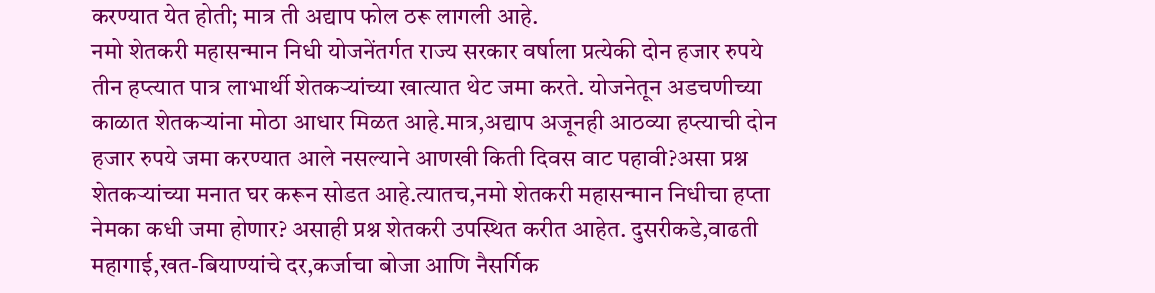करण्यात येत होती; मात्र ती अद्याप फोल ठरू लागली आहे.
नमो शेतकरी महासन्मान निधी योजनेंतर्गत राज्य सरकार वर्षाला प्रत्येकी दोन हजार रुपये तीन हप्त्यात पात्र लाभार्थी शेतकऱ्यांच्या खात्यात थेट जमा करते. योजनेतून अडचणीच्या काळात शेतकऱ्यांना मोठा आधार मिळत आहे.मात्र,अद्याप अजूनही आठव्या हप्त्याची दोन हजार रुपये जमा करण्यात आले नसल्याने आणखी किती दिवस वाट पहावी?असा प्रश्न शेतकऱ्यांच्या मनात घर करून सोडत आहे.त्यातच,नमो शेतकरी महासन्मान निधीचा हप्ता नेमका कधी जमा होणार? असाही प्रश्न शेतकरी उपस्थित करीत आहेत. दुसरीकडे,वाढती महागाई,खत-बियाण्यांचे दर,कर्जाचा बोजा आणि नैसर्गिक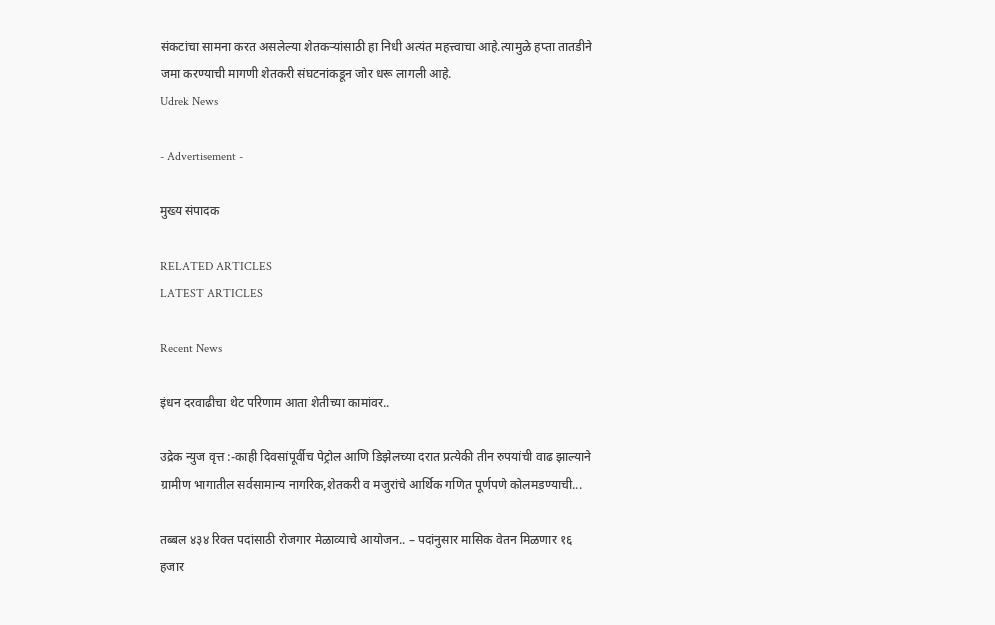संकटांचा सामना करत असलेल्या शेतकऱ्यांसाठी हा निधी अत्यंत महत्त्वाचा आहे.त्यामुळे हप्ता तातडीने जमा करण्याची मागणी शेतकरी संघटनांकडून जोर धरू लागली आहे.
Udrek News

- Advertisement -

मुख्य संपादक

RELATED ARTICLES
LATEST ARTICLES

Recent News

इंधन दरवाढीचा थेट परिणाम आता शेतीच्या कामांवर..

उद्रेक न्युज वृत्त :-काही दिवसांपूर्वीच पेट्रोल आणि डिझेलच्या दरात प्रत्येकी तीन रुपयांची वाढ झाल्याने ग्रामीण भागातील सर्वसामान्य नागरिक,शेतकरी व मजुरांचे आर्थिक गणित पूर्णपणे कोलमडण्याची...

तब्बल ४३४ रिक्त पदांसाठी रोजगार मेळाव्याचे आयोजन.. – पदांनुसार मासिक वेतन मिळणार १६ हजार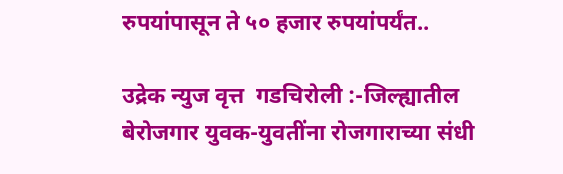रुपयांपासून ते ५० हजार रुपयांपर्यंत..

उद्रेक न्युज वृत्त  गडचिरोली :-जिल्ह्यातील बेरोजगार युवक-युवतींना रोजगाराच्या संधी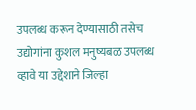उपलब्ध करून देण्यासाठी तसेच उद्योगांना कुशल मनुष्यबळ उपलब्ध व्हावे या उद्देशाने जिल्हा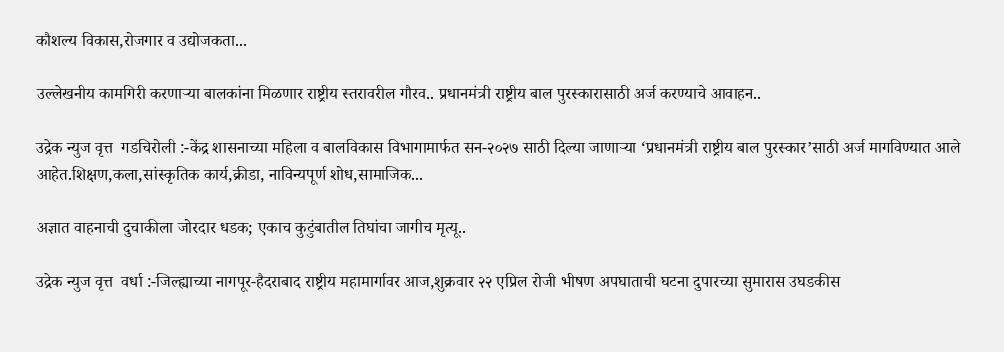कौशल्य विकास,रोजगार व उद्योजकता...

उल्लेखनीय कामगिरी करणाऱ्या बालकांना मिळणार राष्ट्रीय स्तरावरील गौरव.. प्रधानमंत्री राष्ट्रीय बाल पुरस्कारासाठी अर्ज करण्याचे आवाहन..

उद्रेक न्युज वृत्त  गडचिरोली :-केंद्र शासनाच्या महिला व बालविकास विभागामार्फत सन-२०२७ साठी दिल्या जाणाऱ्या ‘प्रधानमंत्री राष्ट्रीय बाल पुरस्कार’साठी अर्ज मागविण्यात आले आहेत.शिक्षण,कला,सांस्कृतिक कार्य,क्रीडा, नाविन्यपूर्ण शोध,सामाजिक...

अज्ञात वाहनाची दुचाकीला जोरदार धडक; एकाच कुटुंबातील तिघांचा जागीच मृत्यू..

उद्रेक न्युज वृत्त  वर्धा :-जिल्ह्याच्या नागपूर-हैदराबाद राष्ट्रीय महामार्गावर आज,शुक्रवार २२ एप्रिल रोजी भीषण अपघाताची घटना दुपारच्या सुमारास उघडकीस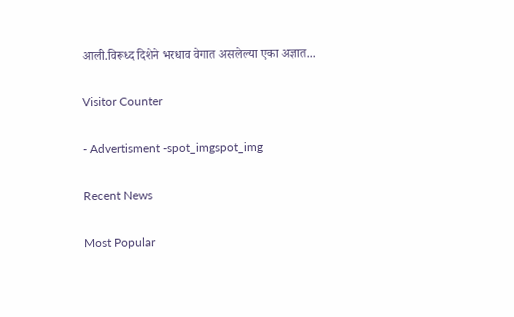आली.विरूध्द दिशेने भरधाव वेगात असलेल्या एका अज्ञात...

Visitor Counter

- Advertisment -spot_imgspot_img

Recent News

Most Popular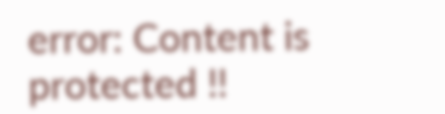error: Content is protected !!